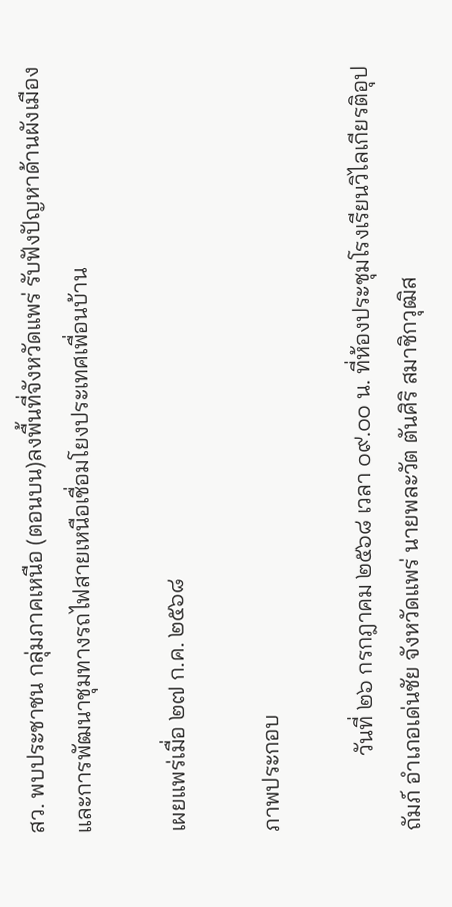สว. พบประชาชน กลุ่มภาคเหนือ (ตอนบน)ลงพื้นที่จังหวัดแพร่ รับฟังปัญหาด้านผังเมือง และการพัฒนาชุมทางรถไฟสายเหนือเชื่อมโยงประเทศเพื่อนบ้าน

เผยแพร่เมื่อ ๒๗ ก.ค. ๒๕๖๘

ภาพประกอบ

             วันที่ ๒๖ กรกฎาคม ๒๕๖๘ เวลา ๐๙.๐๐ น. ที่ห้องประชุมโรงเรียนวิไลเกียรติอุปถัมภ์ อำเภอเด่นชัย จังหวัดแพร่ นายพละวัต ตันศิริ สมาชิกวุฒิส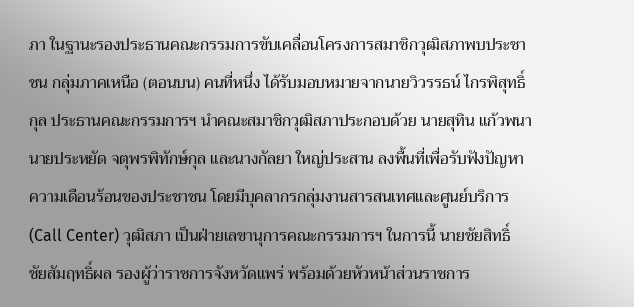ภา ในฐานะรองประธานคณะกรรมการขับเคลื่อนโครงการสมาชิกวุฒิสภาพบประชาชน กลุ่มภาคเหนือ (ตอนบน) คนที่หนึ่ง ได้รับมอบหมายจากนายวิวรรธน์ ไกรพิสุทธิ์กุล ประธานคณะกรรมการฯ นำคณะสมาชิกวุฒิสภาประกอบด้วย นายสุทิน แก้วพนา นายประหยัด จตุพรพิทักษ์กุล และนางกัลยา ใหญ่ประสาน ลงพื้นที่เพื่อรับฟังปัญหาความเดือนร้อนของประชาชน โดยมีบุคลากรกลุ่มงานสารสนเทศและศูนย์บริการ (Call Center) วุฒิสภา เป็นฝ่ายเลขานุการคณะกรรมการฯ ในการนี้ นายชัยสิทธิ์ ชัยสัมฤทธิ์ผล รองผู้ว่าราชการจังหวัดแพร่ พร้อมด้วยหัวหน้าส่วนราชการ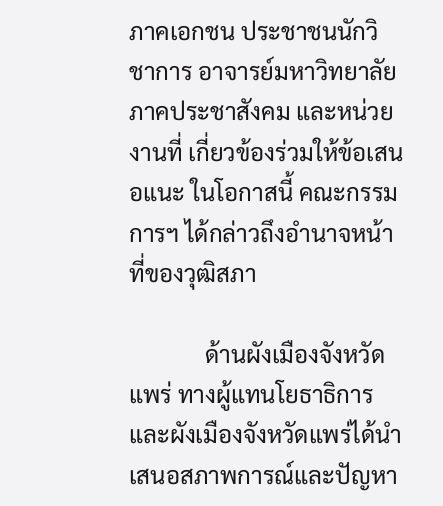ภาคเอกชน ประชาชนนักวิชาการ อาจารย์มหาวิทยาลัย ภาคประชาสังคม และหน่วยงานที่ เกี่ยวข้องร่วมให้ข้อเสนอแนะ ในโอกาสนี้ คณะกรรมการฯ ได้กล่าวถึงอำนาจหน้าที่ของวุฒิสภา

             ด้านผังเมืองจังหวัดแพร่ ทางผู้แทนโยธาธิการและผังเมืองจังหวัดแพร่ได้นำเสนอสภาพการณ์และปัญหา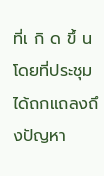ที่เ กิ ด ขึ้ นโดยที่ประชุมได้ถกแถลงถึงปัญหา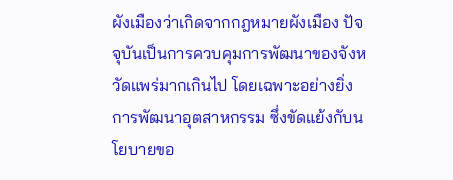ผังเมืองว่าเกิดจากกฎหมายผังเมือง ปัจจุบันเป็นการควบคุมการพัฒนาของจังหวัดแพร่มากเกินไป โดยเฉพาะอย่างยิ่งการพัฒนาอุตสาหกรรม ซึ่งขัดแย้งกับนโยบายขอ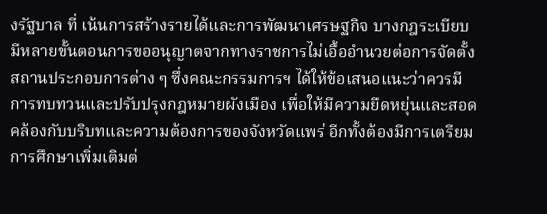งรัฐบาล ที่ เน้นการสร้างรายได้และการพัฒนาเศรษฐกิจ บางกฎระเบียบมีหลายขั้นตอนการขออนุญาตจากทางราชการไม่เอื้ออำนวยต่อการจัดตั้งสถานประกอบการต่าง ๆ ซึ่งคณะกรรมการฯ ได้ให้ข้อเสนอแนะว่าควรมีการทบทวนและปรับปรุงกฎหมายผังเมือง เพื่อให้มีความยืดหยุ่นและสอดคล้องกับบริบทและความต้องการของจังหวัดแพร่ อีกทั้งต้องมีการเตรียมการศึกษาเพิ่มเติมต่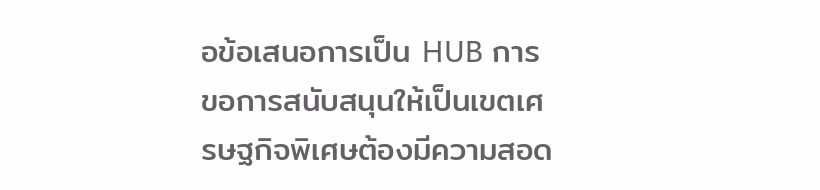อข้อเสนอการเป็น HUB การขอการสนับสนุนให้เป็นเขตเศรษฐกิจพิเศษต้องมีความสอด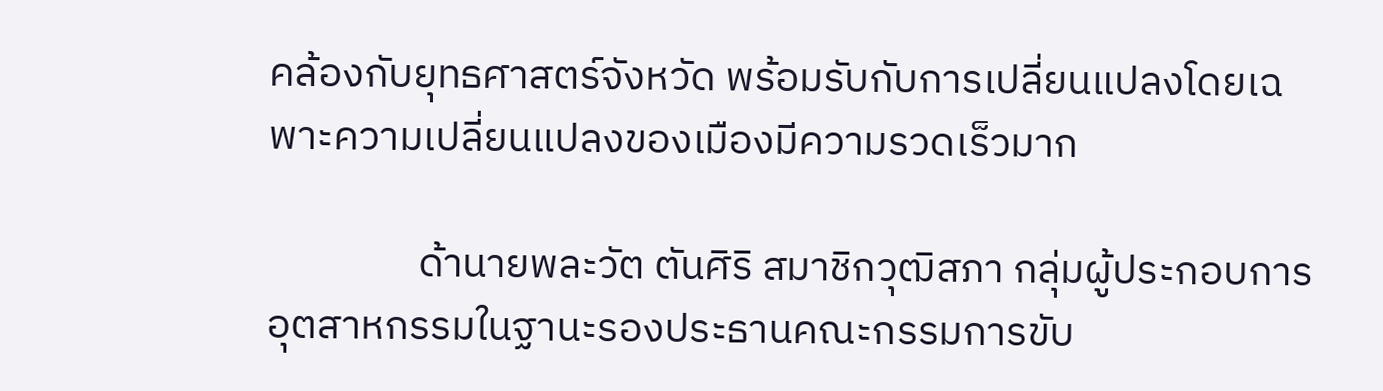คล้องกับยุทธศาสตร์จังหวัด พร้อมรับกับการเปลี่ยนแปลงโดยเฉพาะความเปลี่ยนแปลงของเมืองมีความรวดเร็วมาก

                ด้านายพละวัต ตันศิริ สมาชิกวุฒิสภา กลุ่มผู้ประกอบการอุตสาหกรรมในฐานะรองประธานคณะกรรมการขับ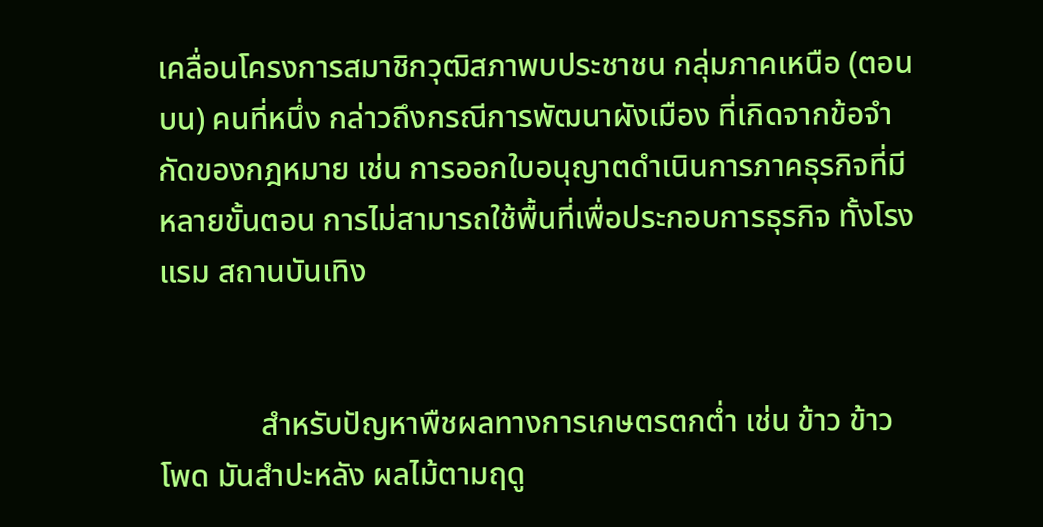เคลื่อนโครงการสมาชิกวุฒิสภาพบประชาชน กลุ่มภาคเหนือ (ตอนบน) คนที่หนึ่ง กล่าวถึงกรณีการพัฒนาผังเมือง ที่เกิดจากข้อจำกัดของกฎหมาย เช่น การออกใบอนุญาตดำเนินการภาคธุรกิจที่มีหลายขั้นตอน การไม่สามารถใช้พื้นที่เพื่อประกอบการธุรกิจ ทั้งโรงแรม สถานบันเทิง


             สำหรับปัญหาพืชผลทางการเกษตรตกต่ำ เช่น ข้าว ข้าวโพด มันสำปะหลัง ผลไม้ตามฤดู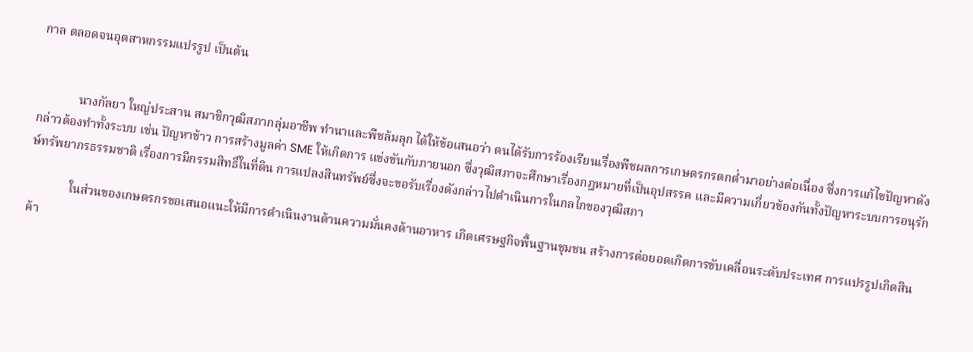กาล ตลอดจนอุตสาหกรรมแปรรูป เป็นต้น


             นางกัลยา ใหญ่ประสาน สมาชิกวุฒิสภากลุ่มอาชีพ ทำนาและพืชล้มลุก ได้ให้ข้อเสนอว่า ตนได้รับการร้องเรียนเรื่องพืชผลการเกษตรกรตกต่ำมาอย่างต่อเนื่อง ซึ่งการแก้ไขปัญหาดังกล่าวต้องทำทั้งระบบ เช่น ปัญหาข้าว การสร้างมูลค่า SME ให้เกิดการ แข่งขันกับภายนอก ซึ่งวุฒิสภาจะศึกษาเรื่องกฎหมายที่เป็นอุปสรรค และมีความเกี่ยวข้องกันทั้งปัญหาระบบการอนุรักษ์ทรัพยากรธรรมชาติ เรื่องการมีกรรมสิทธิ์ในที่ดิน การแปลงสินทรัพย์ซึ่งจะขอรับเรื่องดังกล่าวไปดำเนินการในกลไกของวุฒิสภา

             ในส่วนของเกษตรกรขอเสนอแนะให้มีการดำเนินงานด้านความมั่นคงด้านอาหาร เกิดเศรษฐกิจพื้นฐานชุมชน สร้างการต่อยอดเกิดการขับเคลื่อนระดับประเทศ การแปรรูปเกิดสินค้า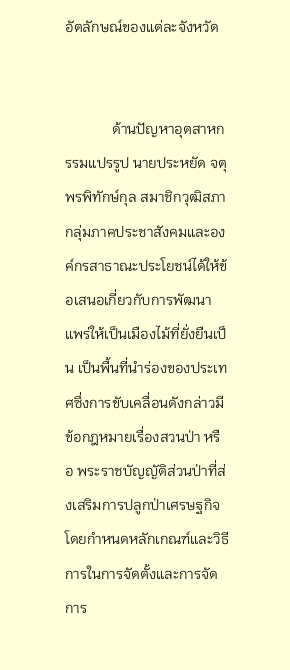อัตลักษณ์ของแต่ละจังหวัด


             ด้านปัญหาอุตสาหกรรมแปรรูป นายประหยัด จตุพรพิทักษ์กุล สมาชิกวุฒิสภา กลุ่มภาคประชาสังคมและองค์กรสาธาณะประโยชน์ได้ให้ข้อเสนอเกี่ยวกับการพัฒนาแพร่ให้เป็นเมืองไม้ที่ยั่งยืนเป็น เป็นพื้นที่นำร่องของประเทศซึ่งการขับเคลื่อนดังกล่าวมีข้อกฎหมายเรื่องสวนป่า หรือ พระราชบัญญัติส่วนป่าที่ส่งเสริมการปลูกป่าเศรษฐกิจ โดยกำหนดหลักเกณฑ์และวิธีการในการจัดตั้งและการจัดการ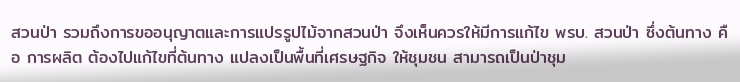สวนป่า รวมถึงการขออนุญาตและการแปรรูปไม้จากสวนป่า จึงเห็นควรให้มีการแก้ไข พรบ. สวนป่า ซึ่งต้นทาง คือ การผลิต ต้องไปแก้ไขที่ต้นทาง แปลงเป็นพื้นที่เศรษฐกิจ ให้ชุมชน สามารถเป็นป่าชุม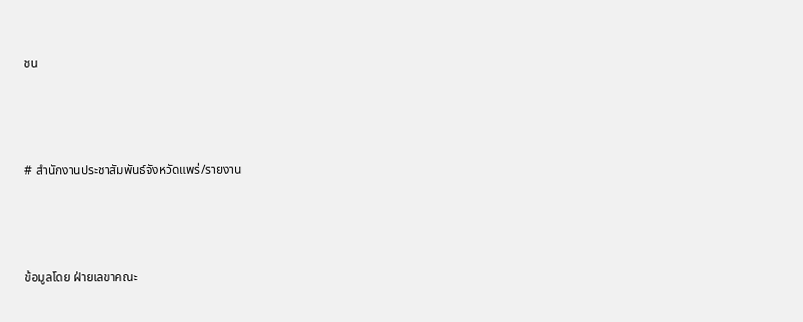ชน



# สำนักงานประชาสัมพันธ์จังหวัดแพร่/รายงาน



ข้อมูลโดย ฝ่ายเลขาคณะ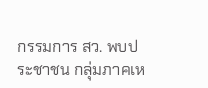กรรมการ สว. พบประชาชน กลุ่มภาคเห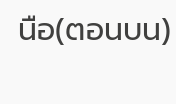นือ(ตอนบน)